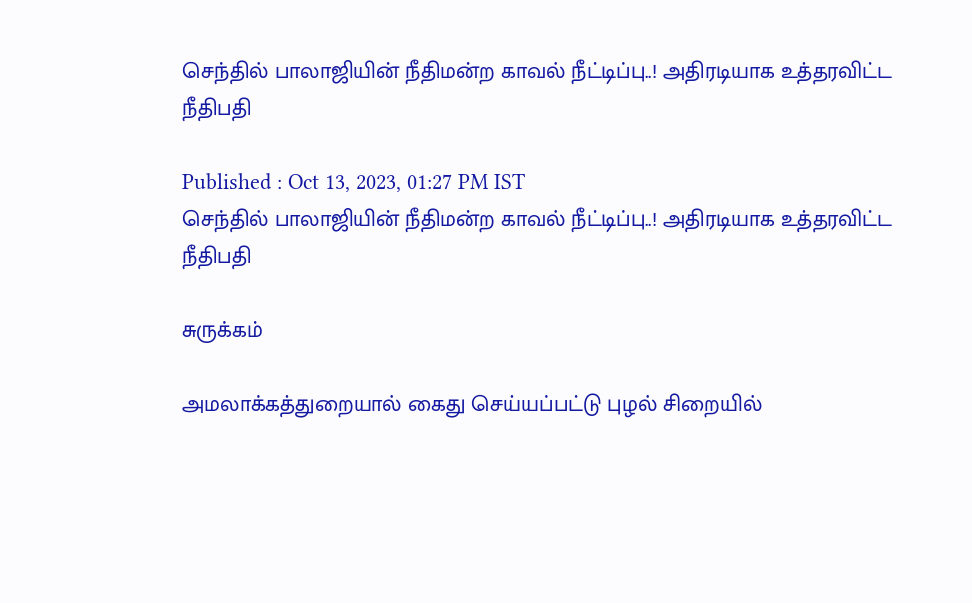செந்தில் பாலாஜியின் நீதிமன்ற காவல் நீட்டிப்பு..! அதிரடியாக உத்தரவிட்ட நீதிபதி

Published : Oct 13, 2023, 01:27 PM IST
செந்தில் பாலாஜியின் நீதிமன்ற காவல் நீட்டிப்பு..! அதிரடியாக உத்தரவிட்ட நீதிபதி

சுருக்கம்

அமலாக்கத்துறையால் கைது செய்யப்பட்டு புழல் சிறையில்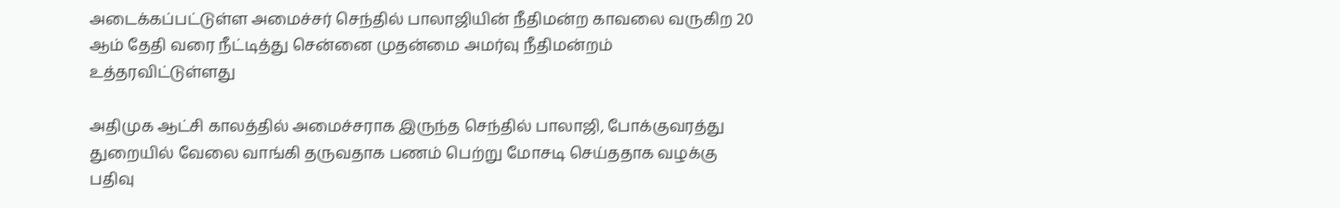அடைக்கப்பட்டுள்ள அமைச்சர் செந்தில் பாலாஜியின் நீதிமன்ற காவலை வருகிற 20 ஆம் தேதி வரை நீட்டித்து சென்னை முதன்மை அமர்வு நீதிமன்றம் உத்தரவிட்டுள்ளது

அதிமுக ஆட்சி காலத்தில் அமைச்சராக இருந்த செந்தில் பாலாஜி, போக்குவரத்து துறையில் வேலை வாங்கி தருவதாக பணம் பெற்று மோசடி செய்ததாக வழக்கு பதிவு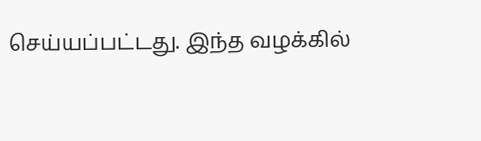செய்யப்பட்டது. இந்த வழக்கில்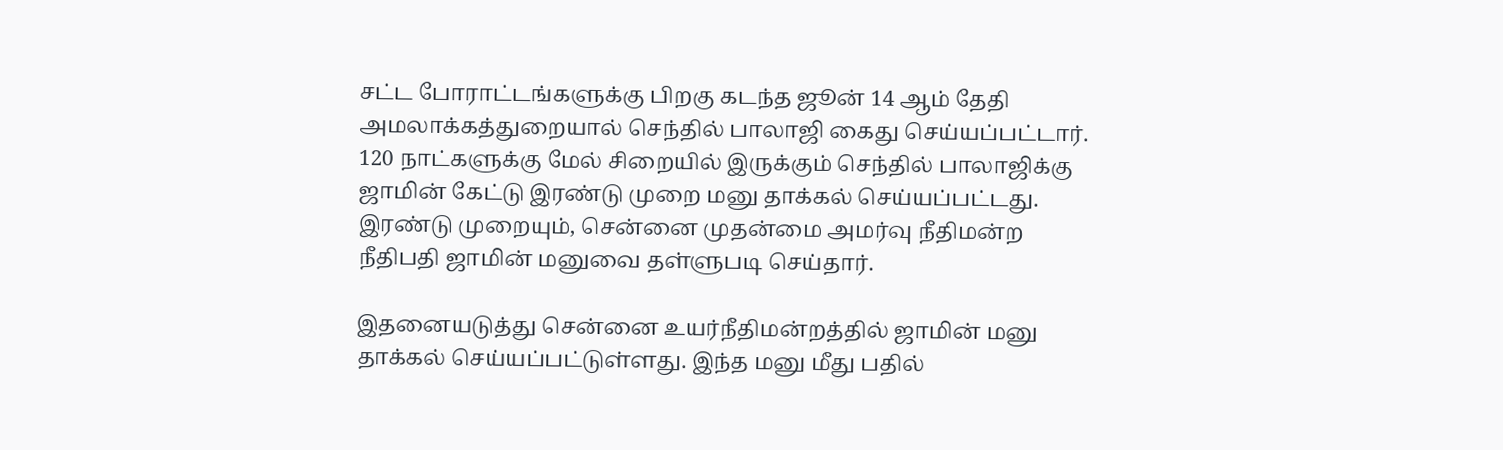சட்ட போராட்டங்களுக்கு பிறகு கடந்த ஜூன் 14 ஆம் தேதி அமலாக்கத்துறையால் செந்தில் பாலாஜி கைது செய்யப்பட்டார். 120 நாட்களுக்கு மேல் சிறையில் இருக்கும் செந்தில் பாலாஜிக்கு ஜாமின் கேட்டு இரண்டு முறை மனு தாக்கல் செய்யப்பட்டது. இரண்டு முறையும், சென்னை முதன்மை அமர்வு நீதிமன்ற நீதிபதி ஜாமின் மனுவை தள்ளுபடி செய்தார்.

இதனையடுத்து சென்னை உயர்நீதிமன்றத்தில் ஜாமின் மனு தாக்கல் செய்யப்பட்டுள்ளது. இந்த மனு மீது பதில்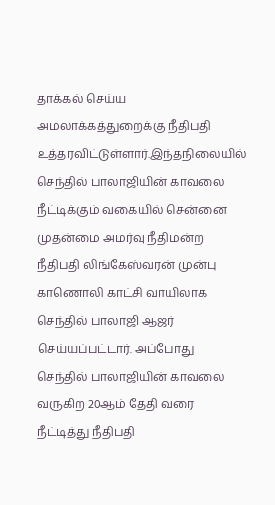தாக்கல் செய்ய அமலாக்கத்துறைக்கு நீதிபதி உத்தரவிட்டுள்ளார்.இந்தநிலையில் செந்தில் பாலாஜியின் காவலை நீட்டிக்கும் வகையில் சென்னை முதன்மை அமர்வு நீதிமன்ற நீதிபதி லிங்கேஸ்வரன் முன்பு காணொலி காட்சி வாயிலாக செந்தில் பாலாஜி ஆஜர் செய்யப்பட்டார். அப்போது செந்தில் பாலாஜியின் காவலை வருகிற 20ஆம் தேதி வரை நீட்டித்து நீதிபதி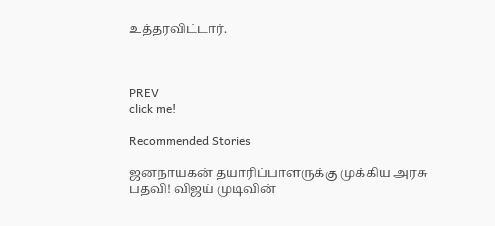உத்தரவிட்டார்.



PREV
click me!

Recommended Stories

ஜனநாயகன் தயாரிப்பாளருக்கு முக்கிய அரசு பதவி! விஜய் முடிவின்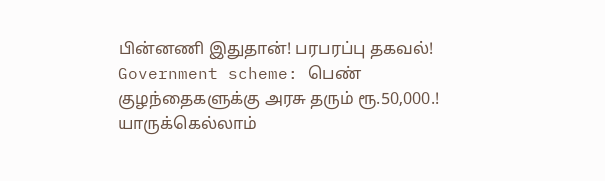பின்னணி இதுதான்! பரபரப்பு தகவல்!
Government scheme: பெண் குழந்தைகளுக்கு அரசு தரும் ரூ.50,000.! யாருக்கெல்லாம்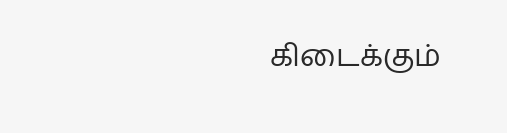கிடைக்கும்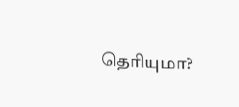தெரியுமா?